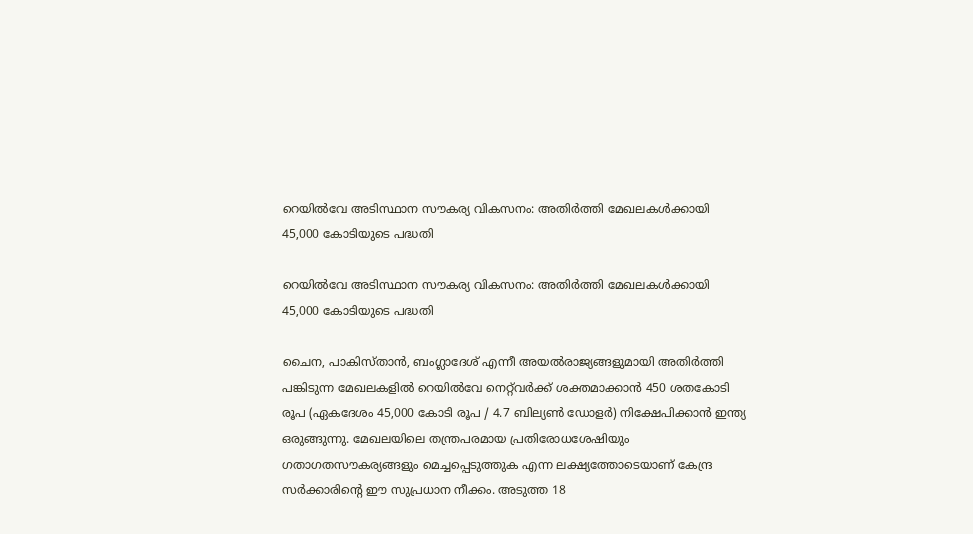റെയിൽവേ അടിസ്ഥാന സൗകര്യ വികസനം: അതിർത്തി മേഖലകൾക്കായി 45,000 കോടിയുടെ പദ്ധതി

റെയിൽവേ അടിസ്ഥാന സൗകര്യ വികസനം: അതിർത്തി മേഖലകൾക്കായി 45,000 കോടിയുടെ പദ്ധതി

ചൈന, പാകിസ്താൻ, ബംഗ്ലാദേശ് എന്നീ അയൽരാജ്യങ്ങളുമായി അതിർത്തി പങ്കിടുന്ന മേഖലകളിൽ റെയിൽവേ നെറ്റ്‌വർക്ക് ശക്തമാക്കാൻ 450 ശതകോടി രൂപ (ഏകദേശം 45,000 കോടി രൂപ / 4.7 ബില്യൺ ഡോളർ) നിക്ഷേപിക്കാൻ ഇന്ത്യ ഒരുങ്ങുന്നു. മേഖലയിലെ തന്ത്രപരമായ പ്രതിരോധശേഷിയും ഗതാഗതസൗകര്യങ്ങളും മെച്ചപ്പെടുത്തുക എന്ന ലക്ഷ്യത്തോടെയാണ് കേന്ദ്ര സർക്കാരിന്റെ ഈ സുപ്രധാന നീക്കം. അടുത്ത 18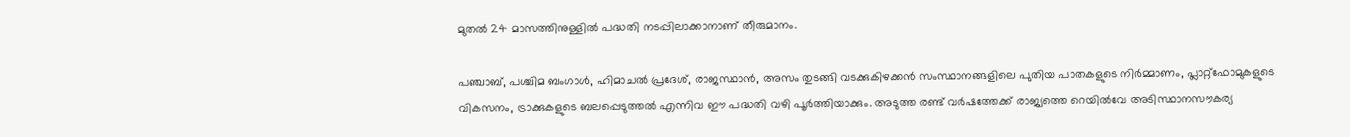മുതൽ 24 മാസത്തിനുള്ളിൽ പദ്ധതി നടപ്പിലാക്കാനാണ് തീരുമാനം.

പഞ്ചാബ്, പശ്ചിമ ബംഗാൾ, ഹിമാചൽ പ്രദേശ്, രാജസ്ഥാൻ, അസം തുടങ്ങി വടക്കുകിഴക്കൻ സംസ്ഥാനങ്ങളിലെ പുതിയ പാതകളുടെ നിർമ്മാണം, പ്ലാറ്റ്‌ഫോമുകളുടെ വികസനം, ട്രാക്കുകളുടെ ബലപ്പെടുത്തൽ എന്നിവ ഈ പദ്ധതി വഴി പൂർത്തിയാക്കും. അടുത്ത രണ്ട് വർഷത്തേക്ക് രാജ്യത്തെ റെയിൽവേ അടിസ്ഥാനസൗകര്യ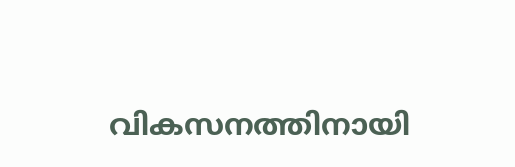വികസനത്തിനായി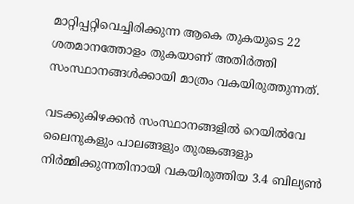മാറ്റിപ്പറ്റിവെച്ചിരിക്കുന്ന ആകെ തുകയുടെ 22 ശതമാനത്തോളം തുകയാണ് അതിർത്തി സംസ്ഥാനങ്ങൾക്കായി മാത്രം വകയിരുത്തുന്നത്.

വടക്കുകിഴക്കൻ സംസ്ഥാനങ്ങളിൽ റെയിൽവേ ലൈനുകളും പാലങ്ങളും തുരങ്കങ്ങളും നിർമ്മിക്കുന്നതിനായി വകയിരുത്തിയ 3.4 ബില്യൺ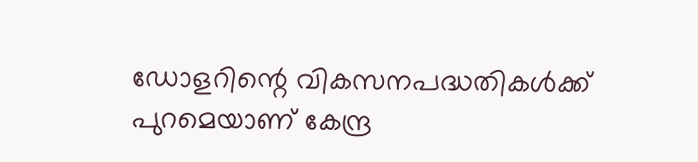ഡോളറിന്റെ വികസനപദ്ധതികൾക്ക് പുറമെയാണ് കേന്ദ്ര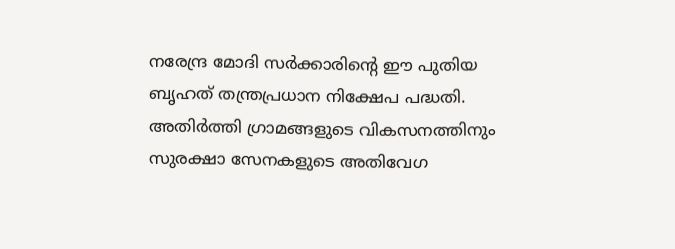നരേന്ദ്ര മോദി സർക്കാരിന്റെ ഈ പുതിയ ബൃഹത് തന്ത്രപ്രധാന നിക്ഷേപ പദ്ധതി. അതിർത്തി ഗ്രാമങ്ങളുടെ വികസനത്തിനും സുരക്ഷാ സേനകളുടെ അതിവേഗ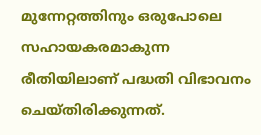മുന്നേറ്റത്തിനും ഒരുപോലെ സഹായകരമാകുന്ന രീതിയിലാണ് പദ്ധതി വിഭാവനം ചെയ്തിരിക്കുന്നത്.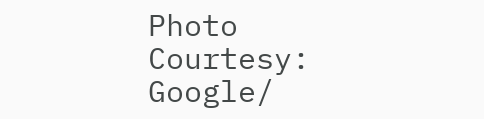Photo Courtesy: Google/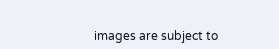images are subject to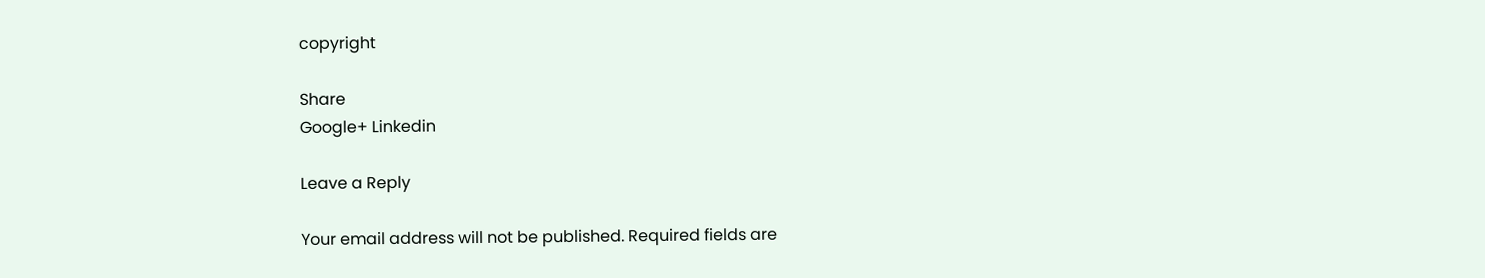copyright

Share
Google+ Linkedin

Leave a Reply

Your email address will not be published. Required fields are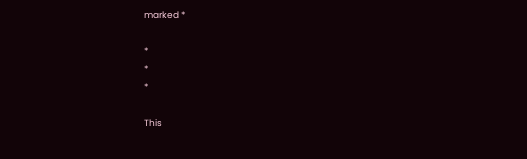marked *

*
*
*

This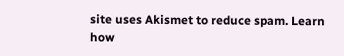site uses Akismet to reduce spam. Learn how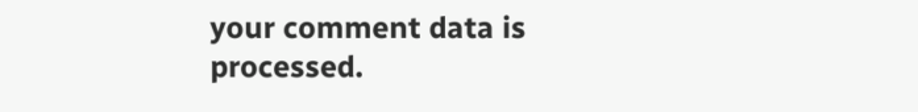your comment data is processed.